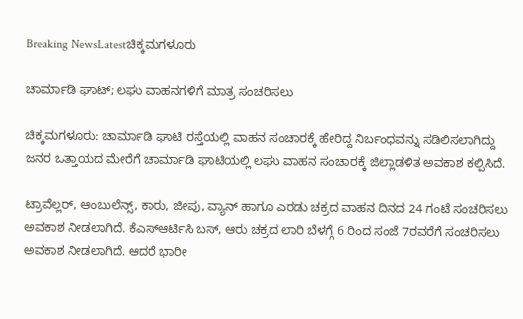Breaking NewsLatestಚಿಕ್ಕಮಗಳೂರು

ಚಾರ್ಮಾಡಿ ಘಾಟ್; ಲಘು ವಾಹನಗಳಿಗೆ ಮಾತ್ರ ಸಂಚರಿಸಲು

ಚಿಕ್ಕಮಗಳೂರು: ಚಾರ್ಮಾಡಿ ಘಾಟಿ ರಸ್ತೆಯಲ್ಲಿ ವಾಹನ ಸಂಚಾರಕ್ಕೆ ಹೇರಿದ್ದ ನಿರ್ಬಂಧವನ್ನು ಸಡಿಲಿಸಲಾಗಿದ್ದು ಜನರ ಒತ್ತಾಯದ ಮೇರೆಗೆ ಚಾರ್ಮಾಡಿ ಘಾಟಿಯಲ್ಲಿ ಲಘು ವಾಹನ ಸಂಚಾರಕ್ಕೆ ಜಿಲ್ಲಾಡಳಿತ ಅವಕಾಶ ಕಲ್ಪಿಸಿದೆ.

ಟ್ರಾವೆಲ್ಲರ್, ಆಂಬುಲೆನ್ಸ್, ಕಾರು, ಜೀಪು, ವ್ಯಾನ್ ಹಾಗೂ ಎರಡು ಚಕ್ರದ ವಾಹನ ದಿನದ 24 ಗಂಟೆ ಸಂಚರಿಸಲು ಅವಕಾಶ ನೀಡಲಾಗಿದೆ. ಕೆಎಸ್ಆರ್ಟಿಸಿ ಬಸ್, ಆರು ಚಕ್ರದ ಲಾರಿ ಬೆಳಗ್ಗೆ 6 ರಿಂದ ಸಂಜೆ 7ರವರೆಗೆ ಸಂಚರಿಸಲು ಅವಕಾಶ ನೀಡಲಾಗಿದೆ. ಆದರೆ ಭಾರೀ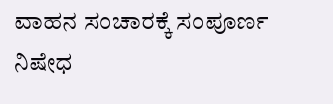ವಾಹನ ಸಂಚಾರಕ್ಕೆ ಸಂಪೂರ್ಣ ನಿಷೇಧ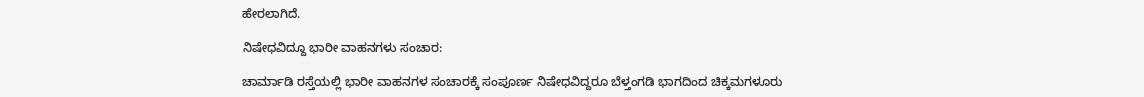ಹೇರಲಾಗಿದೆ.

ನಿಷೇಧವಿದ್ದೂ ಭಾರೀ ವಾಹನಗಳು ಸಂಚಾರ:

ಚಾರ್ಮಾಡಿ ರಸ್ತೆಯಲ್ಲಿ ಭಾರೀ ವಾಹನಗಳ ಸಂಚಾರಕ್ಕೆ ಸಂಪೂರ್ಣ ನಿಷೇಧವಿದ್ದರೂ ಬೆಳ್ತಂಗಡಿ ಭಾಗದಿಂದ ಚಿಕ್ಕಮಗಳೂರು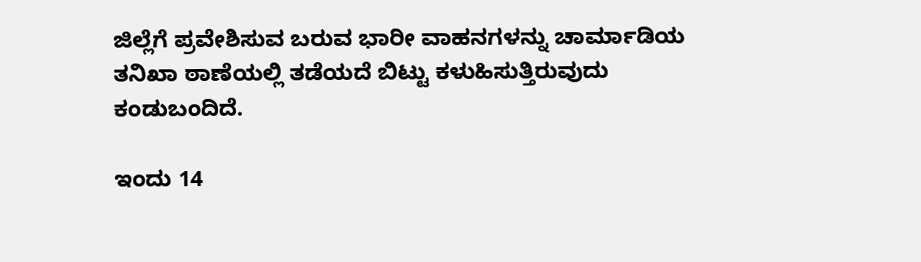ಜಿಲ್ಲೆಗೆ ಪ್ರವೇಶಿಸುವ ಬರುವ ಭಾರೀ ವಾಹನಗಳನ್ನು ಚಾರ್ಮಾಡಿಯ ತನಿಖಾ ಠಾಣೆಯಲ್ಲಿ ತಡೆಯದೆ ಬಿಟ್ಟು ಕಳುಹಿಸುತ್ತಿರುವುದು ಕಂಡುಬಂದಿದೆ.

ಇಂದು 14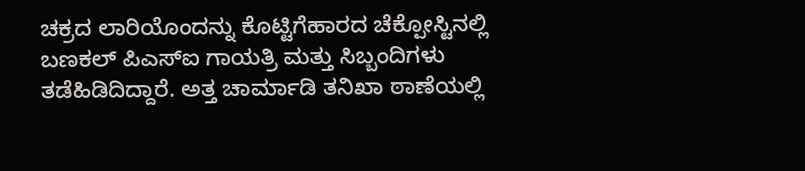ಚಕ್ರದ ಲಾರಿಯೊಂದನ್ನು ಕೊಟ್ಟಿಗೆಹಾರದ ಚೆಕ್ಪೋಸ್ಟಿನಲ್ಲಿ ಬಣಕಲ್ ಪಿಎಸ್ಐ ಗಾಯತ್ರಿ ಮತ್ತು ಸಿಬ್ಬಂದಿಗಳು ತಡೆಹಿಡಿದಿದ್ದಾರೆ. ಅತ್ತ ಚಾರ್ಮಾಡಿ ತನಿಖಾ ಠಾಣೆಯಲ್ಲಿ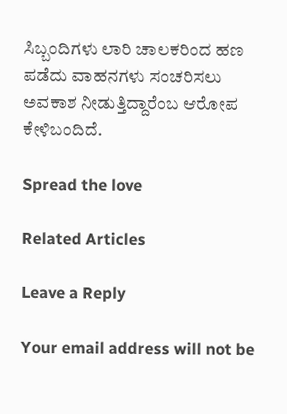ಸಿಬ್ಬಂದಿಗಳು ಲಾರಿ ಚಾಲಕರಿಂದ ಹಣ ಪಡೆದು ವಾಹನಗಳು ಸಂಚರಿಸಲು ಅವಕಾಶ ನೀಡುತ್ತಿದ್ದಾರೆಂಬ ಆರೋಪ ಕೇಳಿಬಂದಿದೆ.

Spread the love

Related Articles

Leave a Reply

Your email address will not be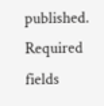published. Required fields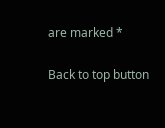are marked *

Back to top button